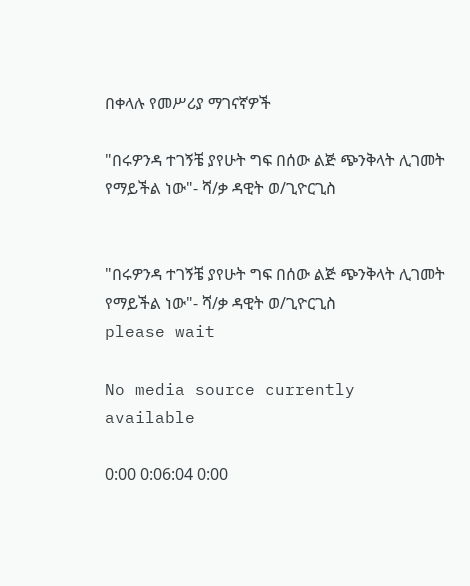በቀላሉ የመሥሪያ ማገናኛዎች

"በሩዎንዳ ተገኝቼ ያየሁት ግፍ በሰው ልጅ ጭንቅላት ሊገመት የማይችል ነው"- ሻ/ቃ ዳዊት ወ/ጊዮርጊስ


"በሩዎንዳ ተገኝቼ ያየሁት ግፍ በሰው ልጅ ጭንቅላት ሊገመት የማይችል ነው"- ሻ/ቃ ዳዊት ወ/ጊዮርጊስ
please wait

No media source currently available

0:00 0:06:04 0:00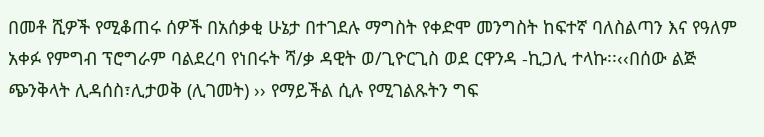በመቶ ሺዎች የሚቆጠሩ ሰዎች በአሰቃቂ ሁኔታ በተገደሉ ማግስት የቀድሞ መንግስት ከፍተኛ ባለስልጣን እና የዓለም አቀፉ የምግብ ፕሮግራም ባልደረባ የነበሩት ሻ/ቃ ዳዊት ወ/ጊዮርጊስ ወደ ርዋንዳ -ኪጋሊ ተላኩ፡፡‹‹በሰው ልጅ ጭንቅላት ሊዳሰስ፣ሊታወቅ (ሊገመት) ›› የማይችል ሲሉ የሚገልጹትን ግፍ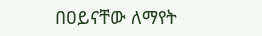በዐይናቸው ለማየት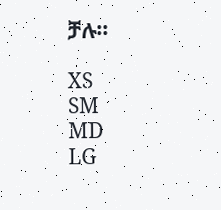ቻሉ፡፡

XS
SM
MD
LG